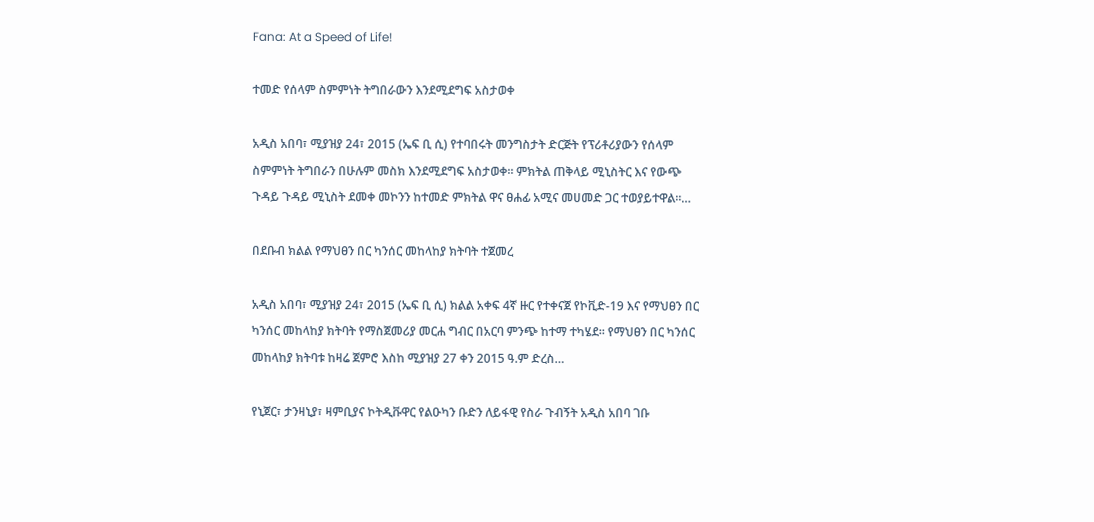Fana: At a Speed of Life!

ተመድ የሰላም ስምምነት ትግበራውን እንደሚደግፍ አስታወቀ

አዲስ አበባ፣ ሚያዝያ 24፣ 2015 (ኤፍ ቢ ሲ) የተባበሩት መንግስታት ድርጅት የፕሪቶሪያውን የሰላም ስምምነት ትግበራን በሁሉም መስክ እንደሚደግፍ አስታወቀ። ምክትል ጠቅላይ ሚኒስትር እና የውጭ ጉዳይ ጉዳይ ሚኒስት ደመቀ መኮንን ከተመድ ምክትል ዋና ፀሐፊ አሚና መሀመድ ጋር ተወያይተዋል።…

በደቡብ ክልል የማህፀን በር ካንሰር መከላከያ ክትባት ተጀመረ

አዲስ አበባ፣ ሚያዝያ 24፣ 2015 (ኤፍ ቢ ሲ) ክልል አቀፍ 4ኛ ዙር የተቀናጀ የኮቪድ-19 እና የማህፀን በር ካንሰር መከላከያ ክትባት የማስጀመሪያ መርሐ ግብር በአርባ ምንጭ ከተማ ተካሄደ፡፡ የማህፀን በር ካንሰር መከላከያ ክትባቱ ከዛሬ ጀምሮ እስከ ሚያዝያ 27 ቀን 2015 ዓ.ም ድረስ…

የኒጀር፣ ታንዛኒያ፣ ዛምቢያና ኮትዲቩዋር የልዑካን ቡድን ለይፋዊ የስራ ጉብኝት አዲስ አበባ ገቡ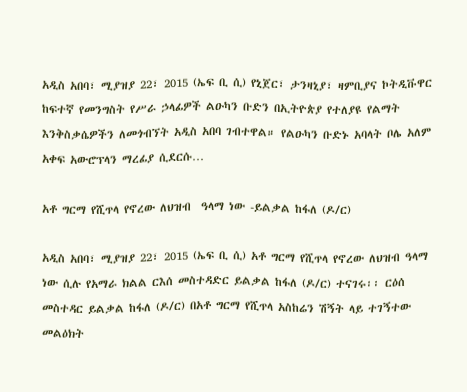አዲስ አበባ፣ ሚያዝያ 22፣ 2015 (ኤፍ ቢ ሲ) የኒጀር፣ ታንዛኒያ፣ ዛምቢያና ኮትዲቩዋር ከፍተኛ የመንግስት የሥራ ኃላፊዎች ልዑካን ቡድን በኢትዮጵያ የተለያዩ የልማት እንቅስቃሴዎችን ለመጎብኘት አዲስ አበባ ገብተዋል። የልዑካን ቡድኑ አባላት ቦሌ አለም አቀፍ አውሮፕላን ማረፊያ ሲደርሱ…

አቶ ግርማ የሺጥላ የኖረው ለህዝብ  ዓላማ ነው -ይልቃል ከፋለ (ዶ/ር)

አዲስ አበባ፣ ሚያዝያ 22፣ 2015 (ኤፍ ቢ ሲ) አቶ ግርማ የሺጥላ የኖረው ለህዝብ ዓላማ ነው ሲሉ የአማራ ክልል ርእሰ መስተዳድር ይልቃል ከፋለ (ዶ/ር) ተናገሩ፡፡ ርዕሰ መስተዳር ይልቃል ከፋለ (ዶ/ር) በአቶ ግርማ የሺጥላ አስከሬን ሽኝት ላይ ተገኝተው መልዕክት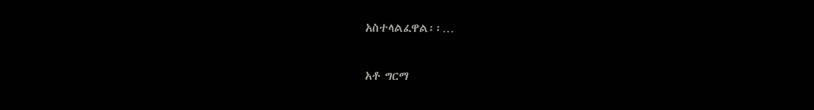አስተላልፈዋል፡፡…

አቶ ግርማ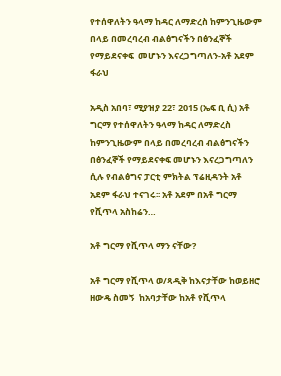የተሰዋለትን ዓላማ ከዳር ለማድረስ ከምንጊዜውም በላይ በመረባረብ ብልፅግናችን በፅንፈኞች የማይደናቀፍ  መሆኑን እናረጋግጣለን-አቶ አደም ፋራህ

አዲስ አበባ፣ ሚያዝያ 22፣ 2015 (ኤፍ ቢ ሲ) አቶ ግርማ የተሰዋለትን ዓላማ ከዳር ለማድረስ ከምንጊዜውም በላይ በመረባረብ ብልፅግናችን በፅንፈኞች የማይደናቀፍ መሆኑን እናረጋግጣለን ሲሉ የብልፅግና ፓርቲ ምክትል ፕሬዚዳንት አቶ አደም ፋራህ ተናገሩ፡፡ አቶ አደም በአቶ ግርማ የሺጥላ አስከሬን…

አቶ ግርማ የሺጥላ ማን ናቸው?

አቶ ግርማ የሺጥላ ወ/ጻዲቅ ከእናታቸው ከወይዘሮ ዘውዴ ስመኝ  ከአባታቸው ከአቶ የሺጥላ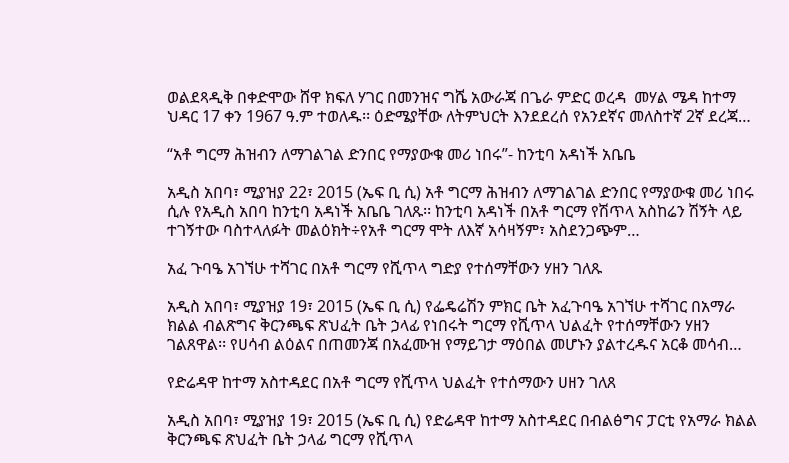ወልደጻዲቅ በቀድሞው ሸዋ ክፍለ ሃገር በመንዝና ግሼ አውራጃ በጌራ ምድር ወረዳ  መሃል ሜዳ ከተማ ህዳር 17 ቀን 1967 ዓ.ም ተወለዱ፡፡ ዕድሜያቸው ለትምህርት እንደደረሰ የአንደኛና መለስተኛ 2ኛ ደረጃ…

“አቶ ግርማ ሕዝብን ለማገልገል ድንበር የማያውቁ መሪ ነበሩ”- ከንቲባ አዳነች አቤቤ

አዲስ አበባ፣ ሚያዝያ 22፣ 2015 (ኤፍ ቢ ሲ) አቶ ግርማ ሕዝብን ለማገልገል ድንበር የማያውቁ መሪ ነበሩ ሲሉ የአዲስ አበባ ከንቲባ አዳነች አቤቤ ገለጹ፡፡ ከንቲባ አዳነች በአቶ ግርማ የሽጥላ አስከሬን ሽኝት ላይ ተገኝተው ባስተላለፉት መልዕክት÷የአቶ ግርማ ሞት ለእኛ አሳዛኝም፣ አስደንጋጭም…

አፈ ጉባዔ አገኘሁ ተሻገር በአቶ ግርማ የሺጥላ ግድያ የተሰማቸውን ሃዘን ገለጹ

አዲስ አበባ፣ ሚያዝያ 19፣ 2015 (ኤፍ ቢ ሲ) የፌዴሬሽን ምክር ቤት አፈጉባዔ አገኘሁ ተሻገር በአማራ ክልል ብልጽግና ቅርንጫፍ ጽህፈት ቤት ኃላፊ የነበሩት ግርማ የሺጥላ ህልፈት የተሰማቸውን ሃዘን ገልጸዋል፡፡ የሀሳብ ልዕልና በጠመንጃ በአፈሙዝ የማይገታ ማዕበል መሆኑን ያልተረዱና አርቆ መሳብ…

የድሬዳዋ ከተማ አስተዳደር በአቶ ግርማ የሺጥላ ህልፈት የተሰማውን ሀዘን ገለጸ

አዲስ አበባ፣ ሚያዝያ 19፣ 2015 (ኤፍ ቢ ሲ) የድሬዳዋ ከተማ አስተዳደር በብልፅግና ፓርቲ የአማራ ክልል ቅርንጫፍ ጽህፈት ቤት ኃላፊ ግርማ የሺጥላ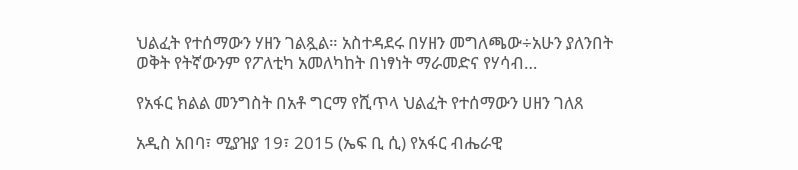ህልፈት የተሰማውን ሃዘን ገልጿል። አስተዳደሩ በሃዘን መግለጫው÷አሁን ያለንበት ወቅት የትኛውንም የፖለቲካ አመለካከት በነፃነት ማራመድና የሃሳብ…

የአፋር ክልል መንግስት በአቶ ግርማ የሺጥላ ህልፈት የተሰማውን ሀዘን ገለጸ

አዲስ አበባ፣ ሚያዝያ 19፣ 2015 (ኤፍ ቢ ሲ) የአፋር ብሔራዊ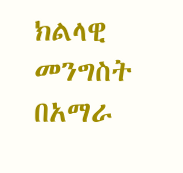ክልላዊ መንግስት በአማራ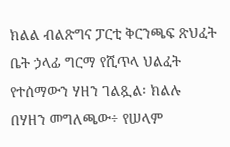ክልል ብልጽግና ፓርቲ ቅርንጫፍ ጽህፈት ቤት ኃላፊ ግርማ የሺጥላ ህልፈት የተሰማውን ሃዘን ገልጿል፡ ክልሉ በሃዘን መግለጫው÷ የሠላም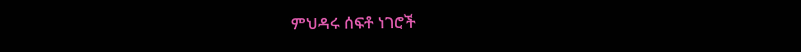ምህዳሩ ሰፍቶ ነገሮች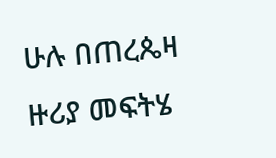ሁሉ በጠረጴዛ ዙሪያ መፍትሄ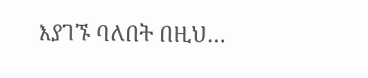እያገኙ ባለበት በዚህ…